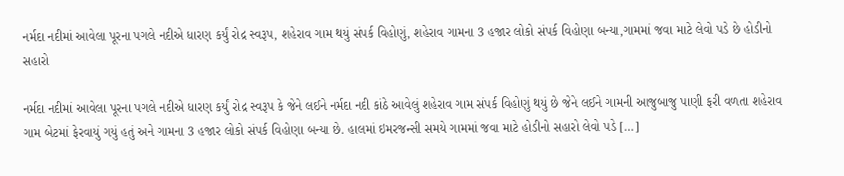નર્મદા નદીમાં આવેલા પૂરના પગલે નદીએ ધારણ કર્યું રોદ્ર સ્વરૂપ, શહેરાવ ગામ થયું સંપર્ક વિહોણું, શહેરાવ ગામના 3 હજાર લોકો સંપર્ક વિહોણા બન્યા,ગામમાં જવા માટે લેવો પડે છે હોડીનો સહારો

નર્મદા નદીમાં આવેલા પૂરના પગલે નદીએ ધારણ કર્યું રોદ્ર સ્વરૂપ કે જેને લઈને નર્મદા નદી કાંઠે આવેલું શહેરાવ ગામ સંપર્ક વિહોણું થયું છે જેને લઈને ગામની આજુબાજુ પાણી ફરી વળતા શહેરાવ ગામ બેટમાં ફેરવાયું ગયું હતું અને ગામના 3 હજાર લોકો સંપર્ક વિહોણા બન્યા છે. હાલમાં ઇમરજન્સી સમયે ગામમાં જવા માટે હોડીનો સહારો લેવો પડે […]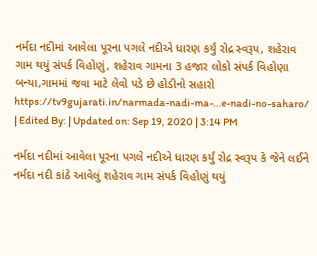નર્મદા નદીમાં આવેલા પૂરના પગલે નદીએ ધારણ કર્યું રોદ્ર સ્વરૂપ, શહેરાવ ગામ થયું સંપર્ક વિહોણું, શહેરાવ ગામના 3 હજાર લોકો સંપર્ક વિહોણા બન્યા,ગામમાં જવા માટે લેવો પડે છે હોડીનો સહારો
https://tv9gujarati.in/narmada-nadi-ma-…e-nadi-no-saharo/
| Edited By: | Updated on: Sep 19, 2020 | 3:14 PM

નર્મદા નદીમાં આવેલા પૂરના પગલે નદીએ ધારણ કર્યું રોદ્ર સ્વરૂપ કે જેને લઈને નર્મદા નદી કાંઠે આવેલું શહેરાવ ગામ સંપર્ક વિહોણું થયું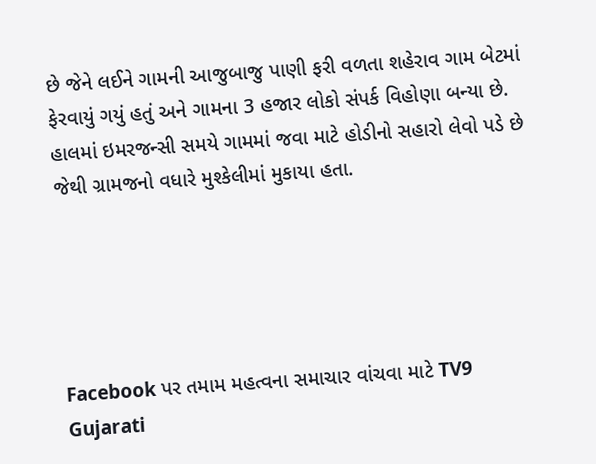છે જેને લઈને ગામની આજુબાજુ પાણી ફરી વળતા શહેરાવ ગામ બેટમાં ફેરવાયું ગયું હતું અને ગામના 3 હજાર લોકો સંપર્ક વિહોણા બન્યા છે. હાલમાં ઇમરજન્સી સમયે ગામમાં જવા માટે હોડીનો સહારો લેવો પડે છે જેથી ગ્રામજનો વધારે મુશ્કેલીમાં મુકાયા હતા.





Facebook પર તમામ મહત્વના સમાચાર વાંચવા માટે TV9 Gujarati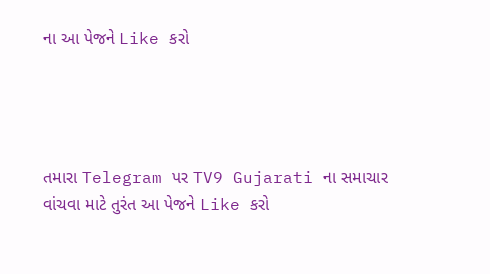ના આ પેજને Like કરો




તમારા Telegram પર TV9 Gujarati ના સમાચાર વાંચવા માટે તુરંત આ પેજને Like કરો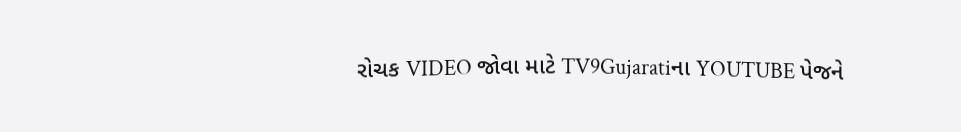રોચક VIDEO જોવા માટે TV9Gujaratiના YOUTUBE પેજને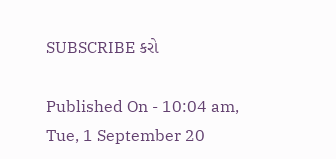SUBSCRIBE કરો

Published On - 10:04 am, Tue, 1 September 20